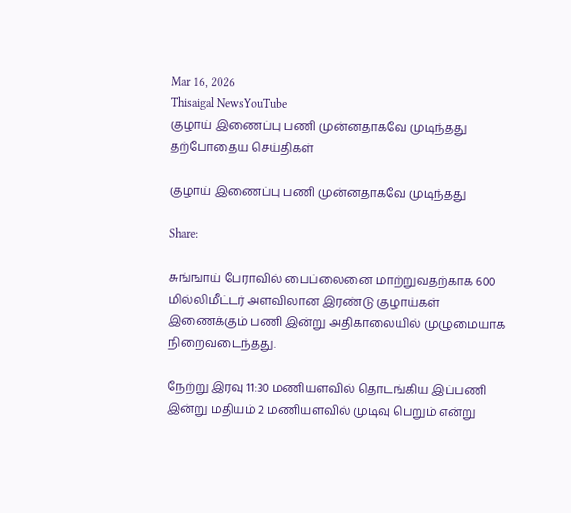Mar 16, 2026
Thisaigal NewsYouTube
குழாய் இணைப்பு பணி முன்னதாகவே முடிந்தது
தற்போதைய செய்திகள்

குழாய் இணைப்பு பணி முன்னதாகவே முடிந்தது

Share:

சுங்ஙாய் பேராவில் பைப்லைனை மாற்றுவதற்காக 600 மில்லிமீட்டர் அளவிலான இரண்டு குழாய்கள் இணைக்கும் பணி இன்று அதிகாலையில் முழுமையாக நிறைவடைந்தது.

நேற்று இரவு 11:30 மணியளவில் தொடங்கிய இப்பணி இன்று மதியம் 2 மணியளவில் முடிவு பெறும் என்று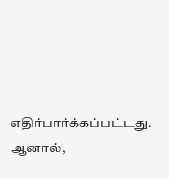எதிர்பார்க்கப்பட்டது. ஆனால்,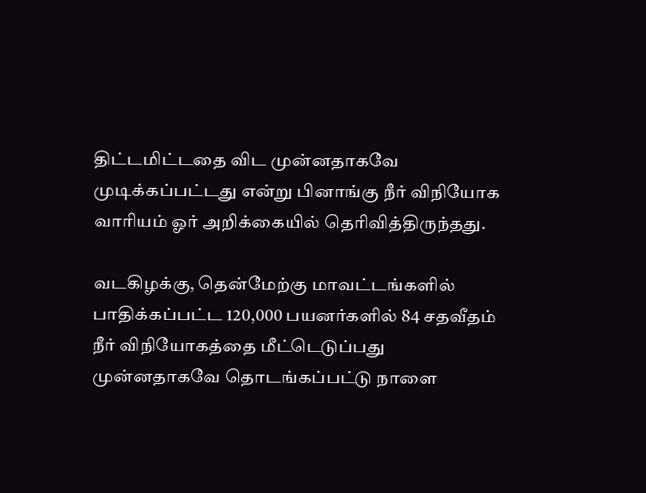திட்டமிட்டதை விட முன்னதாகவே முடிக்கப்பட்டது என்று பினாங்கு நீர் விநியோக வாரியம் ஓர் அறிக்கையில் தெரிவித்திருந்தது.

வடகிழக்கு, தென்மேற்கு மாவட்டங்களில் பாதிக்கப்பட்ட 120,000 பயனர்களில் 84 சதவீதம் நீர் விநியோகத்தை மீட்டெடுப்பது முன்னதாகவே தொடங்கப்பட்டு நாளை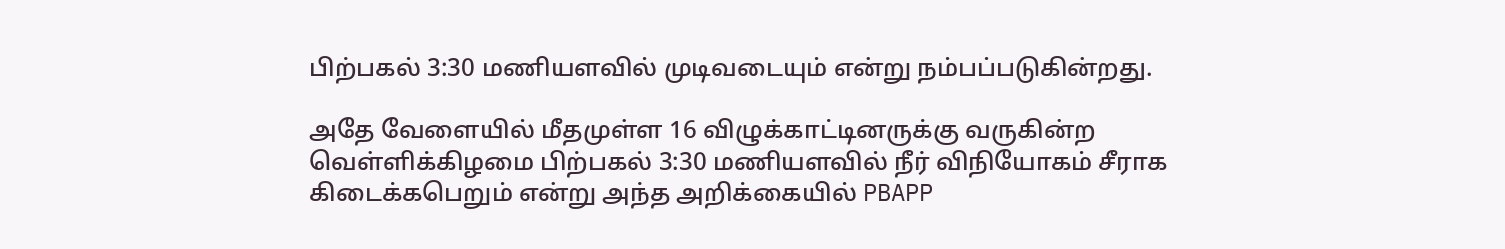பிற்பகல் 3:30 மணியளவில் முடிவடையும் என்று நம்பப்படுகின்றது.

அதே வேளையில் மீதமுள்ள 16 விழுக்காட்டினருக்கு வருகின்ற வெள்ளிக்கிழமை பிற்பகல் 3:30 மணியளவில் நீர் விநியோகம் சீராக கிடைக்கபெறும் என்று அந்த அறிக்கையில் PBAPP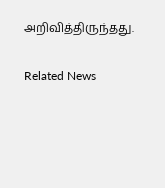அறிவித்திருந்தது.

Related News